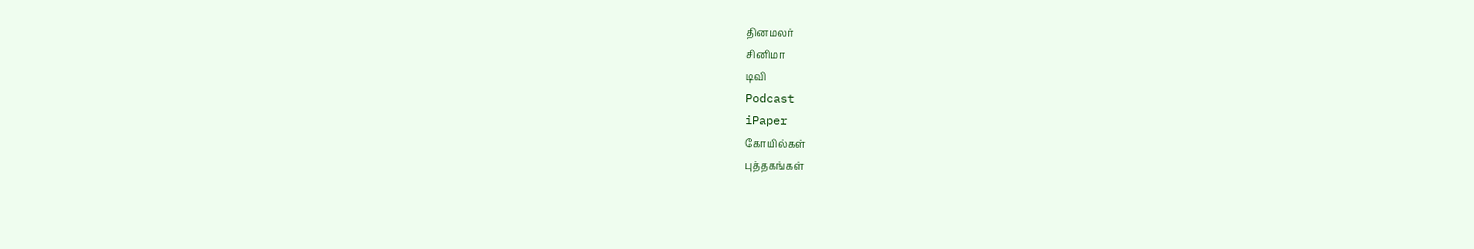தினமலர்
சினிமா
டிவி
Podcast
iPaper
கோயில்கள்
புத்தகங்கள்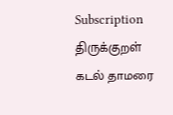Subscription
திருக்குறள்
கடல் தாமரை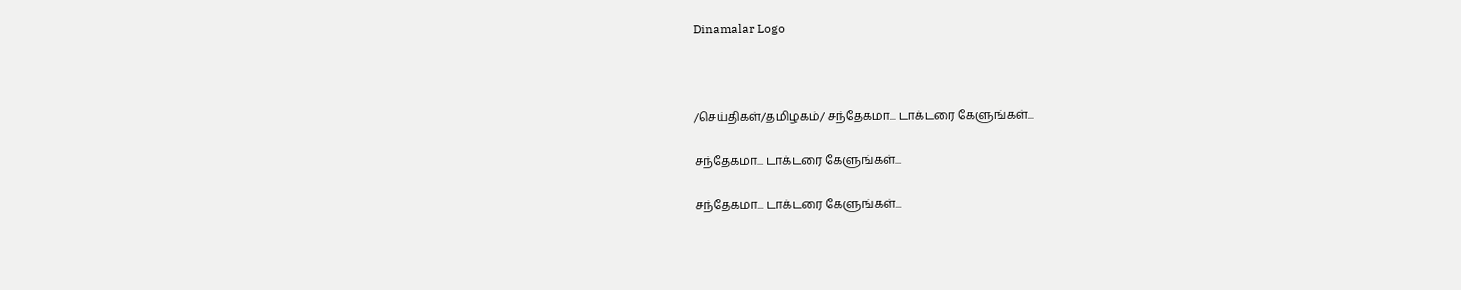Dinamalar Logo



/செய்திகள்/தமிழகம்/ சந்தேகமா... டாக்டரை கேளுங்கள்...

சந்தேகமா... டாக்டரை கேளுங்கள்...

சந்தேகமா... டாக்டரை கேளுங்கள்...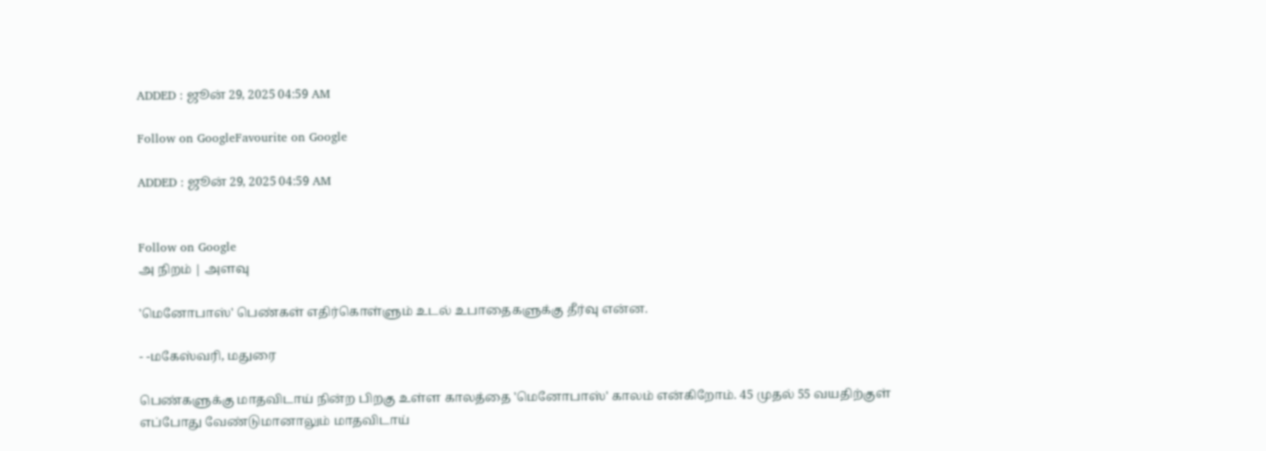ADDED : ஜூன் 29, 2025 04:59 AM

Follow on GoogleFavourite on Google

ADDED : ஜூன் 29, 2025 04:59 AM


Follow on Google
அ நிறம் | அளவு

'மெனோபாஸ்' பெண்கள் எதிர்கொள்ளும் உடல் உபாதைகளுக்கு தீர்வு என்ன.

- -மகேஸ்வரி, மதுரை

பெண்களுக்கு மாதவிடாய் நின்ற பிறகு உள்ள காலத்தை 'மெனோபாஸ்' காலம் என்கிறோம். 45 முதல் 55 வயதிற்குள் எப்போது வேண்டுமானாலும் மாதவிடாய்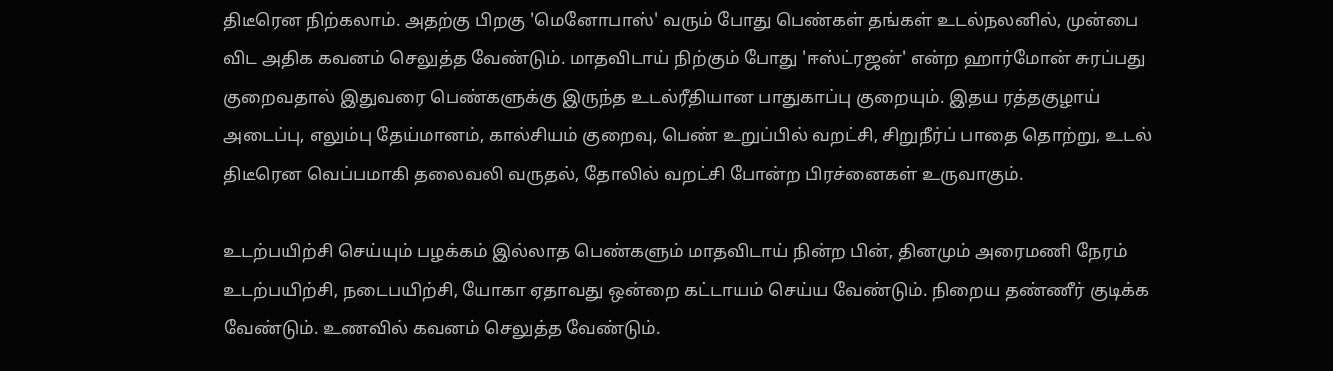திடீரென நிற்கலாம். அதற்கு பிறகு 'மெனோபாஸ்' வரும் போது பெண்கள் தங்கள் உடல்நலனில், முன்பை விட அதிக கவனம் செலுத்த வேண்டும். மாதவிடாய் நிற்கும் போது 'ஈஸ்ட்ரஜன்' என்ற ஹார்மோன் சுரப்பது குறைவதால் இதுவரை பெண்களுக்கு இருந்த உடல்ரீதியான பாதுகாப்பு குறையும். இதய ரத்தகுழாய் அடைப்பு, எலும்பு தேய்மானம், கால்சியம் குறைவு, பெண் உறுப்பில் வறட்சி, சிறுநீர்ப் பாதை தொற்று, உடல் திடீரென வெப்பமாகி தலைவலி வருதல், தோலில் வறட்சி போன்ற பிரச்னைகள் உருவாகும்.

உடற்பயிற்சி செய்யும் பழக்கம் இல்லாத பெண்களும் மாதவிடாய் நின்ற பின், தினமும் அரைமணி நேரம் உடற்பயிற்சி, நடைபயிற்சி, யோகா ஏதாவது ஒன்றை கட்டாயம் செய்ய வேண்டும். நிறைய தண்ணீர் குடிக்க வேண்டும். உணவில் கவனம் செலுத்த வேண்டும்.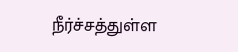நீர்ச்சத்துள்ள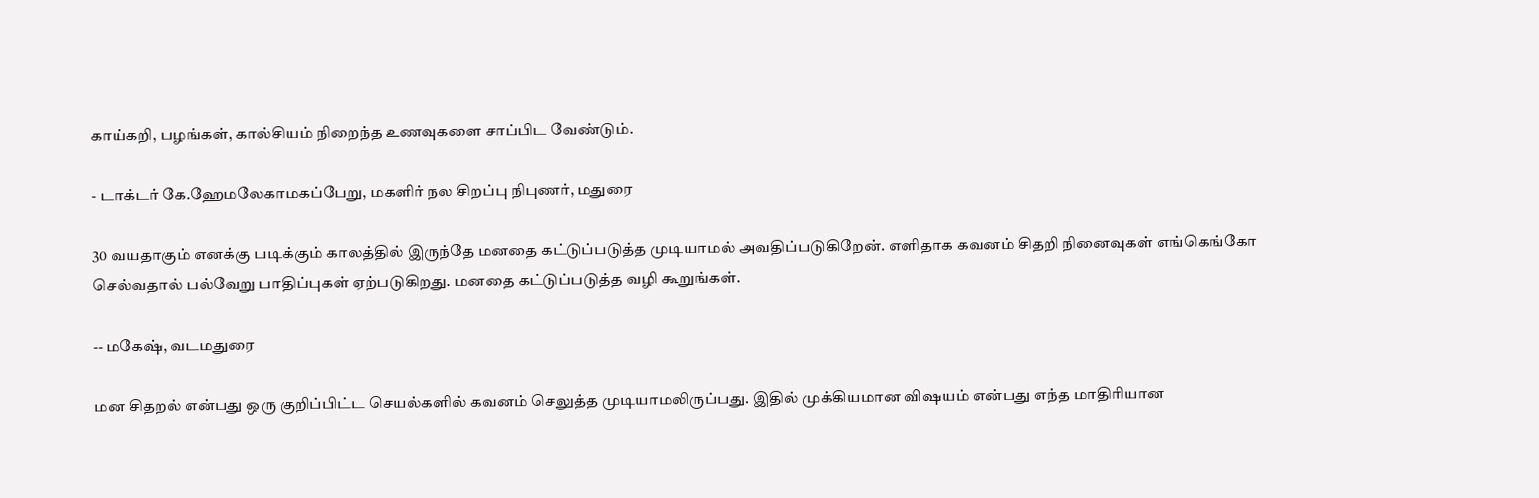காய்கறி, பழங்கள், கால்சியம் நிறைந்த உணவுகளை சாப்பிட வேண்டும்.

- டாக்டர் கே.ஹேமலேகாமகப்பேறு, மகளிர் நல சிறப்பு நிபுணர், மதுரை

30 வயதாகும் எனக்கு படிக்கும் காலத்தில் இருந்தே மனதை கட்டுப்படுத்த முடியாமல் அவதிப்படுகிறேன். எளிதாக கவனம் சிதறி நினைவுகள் எங்கெங்கோ செல்வதால் பல்வேறு பாதிப்புகள் ஏற்படுகிறது. மனதை கட்டுப்படுத்த வழி கூறுங்கள்.

-- மகேஷ், வடமதுரை

மன சிதறல் என்பது ஒரு குறிப்பிட்ட செயல்களில் கவனம் செலுத்த முடியாமலிருப்பது. இதில் முக்கியமான விஷயம் என்பது எந்த மாதிரியான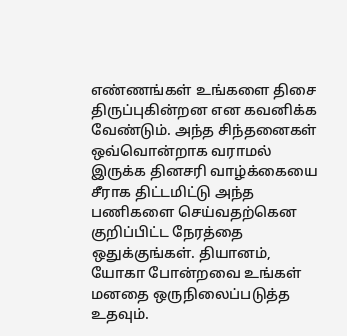எண்ணங்கள் உங்களை திசை திருப்புகின்றன என கவனிக்க வேண்டும். அந்த சிந்தனைகள் ஒவ்வொன்றாக வராமல் இருக்க தினசரி வாழ்க்கையை சீராக திட்டமிட்டு அந்த பணிகளை செய்வதற்கென குறிப்பிட்ட நேரத்தை ஒதுக்குங்கள். தியானம், யோகா போன்றவை உங்கள் மனதை ஒருநிலைப்படுத்த உதவும்.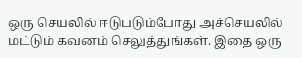ஒரு செயலில் ஈடுபடும்போது அச்செயலில் மட்டும் கவனம் செலுத்துங்கள். இதை ஒரு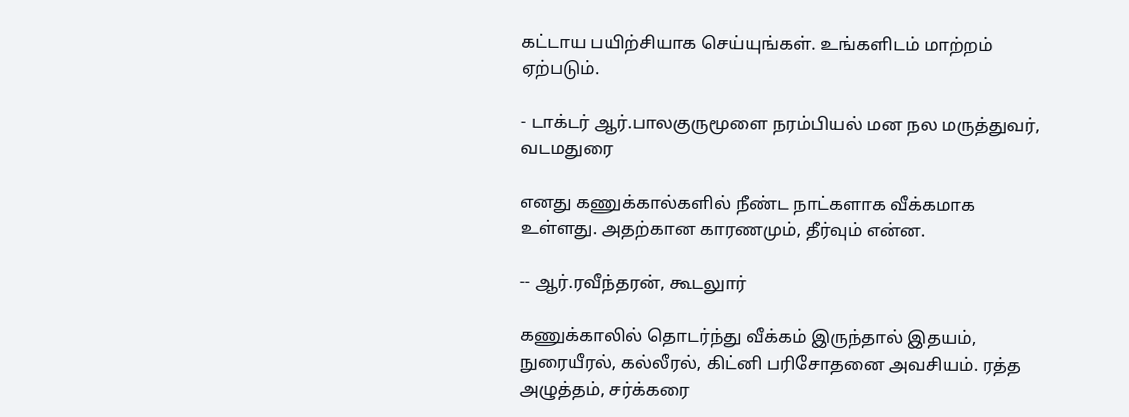கட்டாய பயிற்சியாக செய்யுங்கள். உங்களிடம் மாற்றம் ஏற்படும்.

- டாக்டர் ஆர்.பாலகுருமூளை நரம்பியல் மன நல மருத்துவர், வடமதுரை

எனது கணுக்கால்களில் நீண்ட நாட்களாக வீக்கமாக உள்ளது. அதற்கான காரணமும், தீர்வும் என்ன.

-- ஆர்.ரவீந்தரன், கூடலுார்

கணுக்காலில் தொடர்ந்து வீக்கம் இருந்தால் இதயம், நுரையீரல், கல்லீரல், கிட்னி பரிசோதனை அவசியம். ரத்த அழுத்தம், சர்க்கரை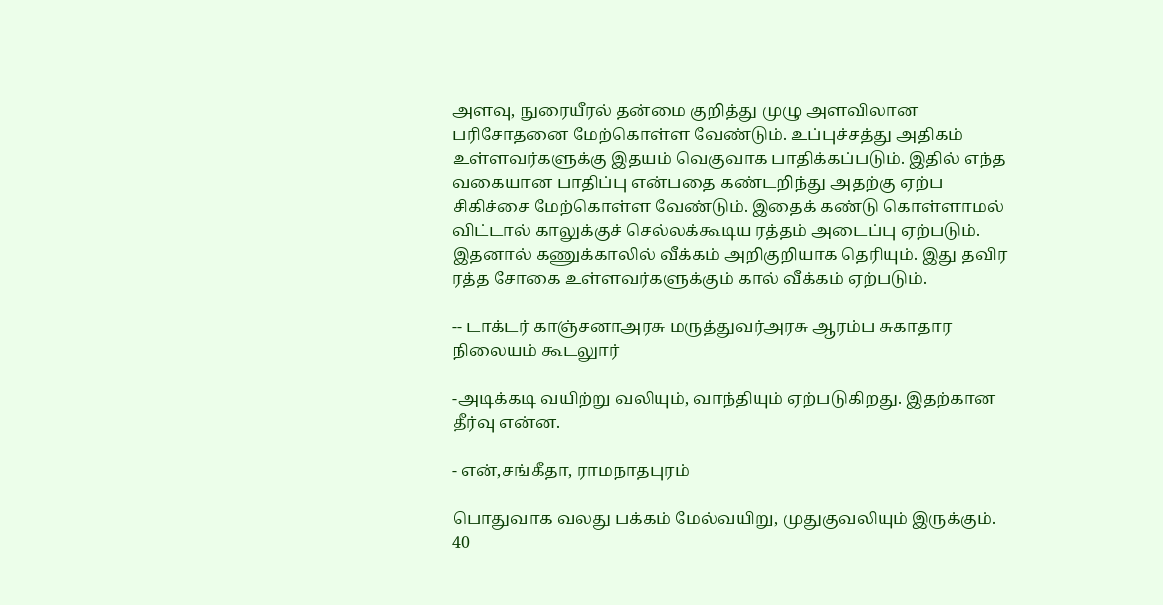அளவு, நுரையீரல் தன்மை குறித்து முழு அளவிலான பரிசோதனை மேற்கொள்ள வேண்டும். உப்புச்சத்து அதிகம் உள்ளவர்களுக்கு இதயம் வெகுவாக பாதிக்கப்படும். இதில் எந்த வகையான பாதிப்பு என்பதை கண்டறிந்து அதற்கு ஏற்ப சிகிச்சை மேற்கொள்ள வேண்டும். இதைக் கண்டு கொள்ளாமல் விட்டால் காலுக்குச் செல்லக்கூடிய ரத்தம் அடைப்பு ஏற்படும். இதனால் கணுக்காலில் வீக்கம் அறிகுறியாக தெரியும். இது தவிர ரத்த சோகை உள்ளவர்களுக்கும் கால் வீக்கம் ஏற்படும்.

-- டாக்டர் காஞ்சனாஅரசு மருத்துவர்அரசு ஆரம்ப சுகாதார நிலையம் கூடலுார்

-அடிக்கடி வயிற்று வலியும், வாந்தியும் ஏற்படுகிறது. இதற்கான தீர்வு என்ன.

- என்,சங்கீதா, ராமநாதபுரம்

பொதுவாக வலது பக்கம் மேல்வயிறு, முதுகுவலியும் இருக்கும். 40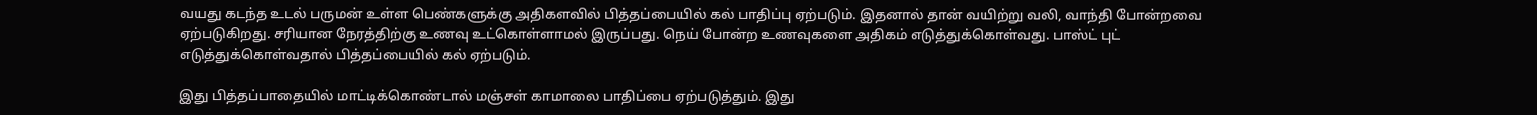வயது கடந்த உடல் பருமன் உள்ள பெண்களுக்கு அதிகளவில் பித்தப்பையில் கல் பாதிப்பு ஏற்படும். இதனால் தான் வயிற்று வலி, வாந்தி போன்றவை ஏற்படுகிறது. சரியான நேரத்திற்கு உணவு உட்கொள்ளாமல் இருப்பது. நெய் போன்ற உணவுகளை அதிகம் எடுத்துக்கொள்வது. பாஸ்ட் புட் எடுத்துக்கொள்வதால் பித்தப்பையில் கல் ஏற்படும்.

இது பித்தப்பாதையில் மாட்டிக்கொண்டால் மஞ்சள் காமாலை பாதிப்பை ஏற்படுத்தும். இது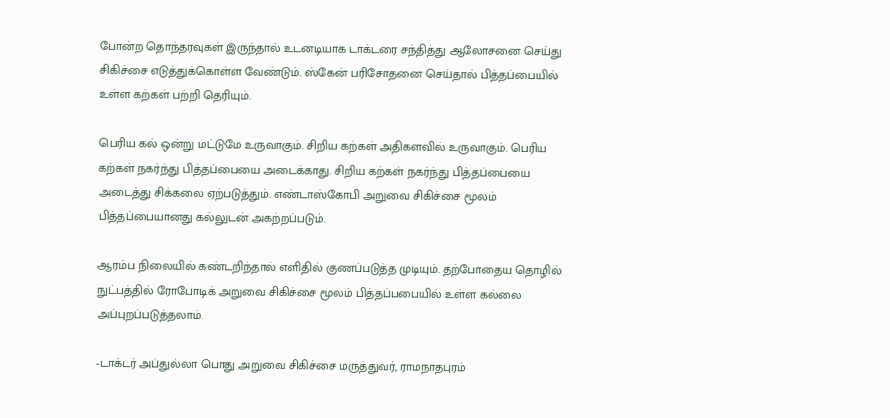போன்ற தொந்தரவுகள் இருந்தால் உடனடியாக டாக்டரை சந்தித்து ஆலோசனை செய்து சிகிச்சை எடுத்துக்கொள்ள வேண்டும். ஸ்கேன் பரிசோதனை செய்தால் பித்தப்பையில் உள்ள கற்கள் பற்றி தெரியும்.

பெரிய கல் ஒன்று மட்டுமே உருவாகும். சிறிய கற்கள் அதிகளவில் உருவாகும். பெரிய கற்கள் நகர்ந்து பித்தப்பையை அடைக்காது. சிறிய கற்கள் நகர்ந்து பித்தப்பையை அடைத்து சிக்கலை ஏற்படுத்தும். எண்டாஸ்கோபி அறுவை சிகிச்சை மூலம் பித்தப்பையானது கல்லுடன் அகற்றப்படும்.

ஆரம்ப நிலையில் கண்டறிந்தால் எளிதில் குணப்படுத்த முடியும். தற்போதைய தொழில் நுட்பத்தில் ரோபோடிக் அறுவை சிகிச்சை மூலம் பித்தப்பபையில் உள்ள கல்லை அப்புறப்படுத்தலாம்.

-டாக்டர் அப்துல்லா பொது அறுவை சிகிச்சை மருத்துவர், ராமநாதபுரம்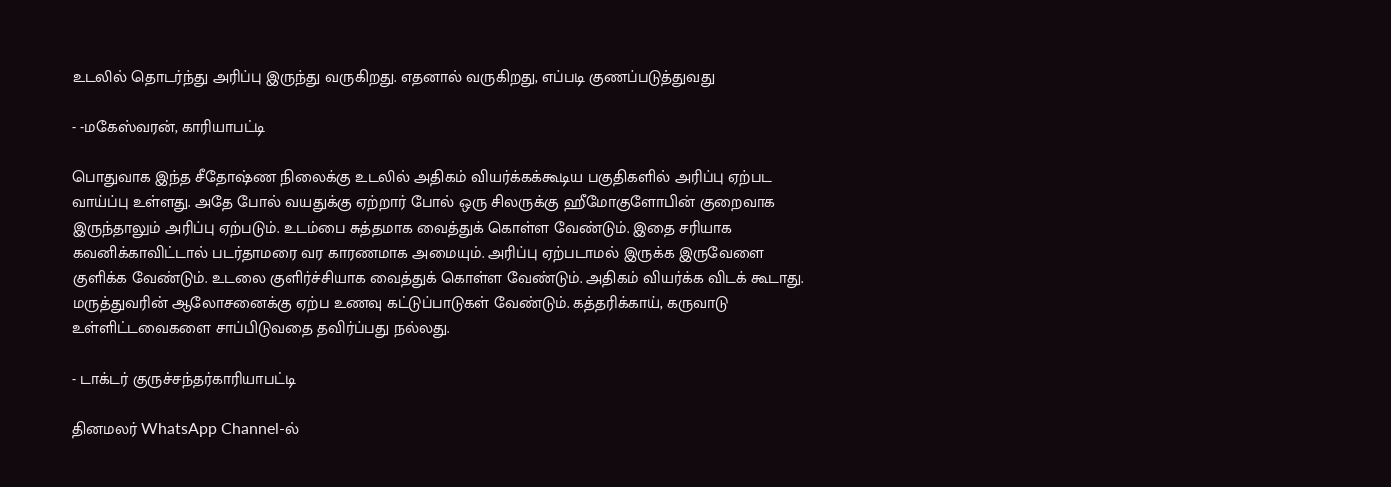உடலில் தொடர்ந்து அரிப்பு இருந்து வருகிறது. எதனால் வருகிறது, எப்படி குணப்படுத்துவது

- -மகேஸ்வரன், காரியாபட்டி

பொதுவாக இந்த சீதோஷ்ண நிலைக்கு உடலில் அதிகம் வியர்க்கக்கூடிய பகுதிகளில் அரிப்பு ஏற்பட வாய்ப்பு உள்ளது. அதே போல் வயதுக்கு ஏற்றார் போல் ஒரு சிலருக்கு ஹீமோகுளோபின் குறைவாக இருந்தாலும் அரிப்பு ஏற்படும். உடம்பை சுத்தமாக வைத்துக் கொள்ள வேண்டும். இதை சரியாக கவனிக்காவிட்டால் படர்தாமரை வர காரணமாக அமையும். அரிப்பு ஏற்படாமல் இருக்க இருவேளை குளிக்க வேண்டும். உடலை குளிர்ச்சியாக வைத்துக் கொள்ள வேண்டும். அதிகம் வியர்க்க விடக் கூடாது. மருத்துவரின் ஆலோசனைக்கு ஏற்ப உணவு கட்டுப்பாடுகள் வேண்டும். கத்தரிக்காய், கருவாடு உள்ளிட்டவைகளை சாப்பிடுவதை தவிர்ப்பது நல்லது.

- டாக்டர் குருச்சந்தர்காரியாபட்டி

தினமலர் WhatsApp Channel-ல்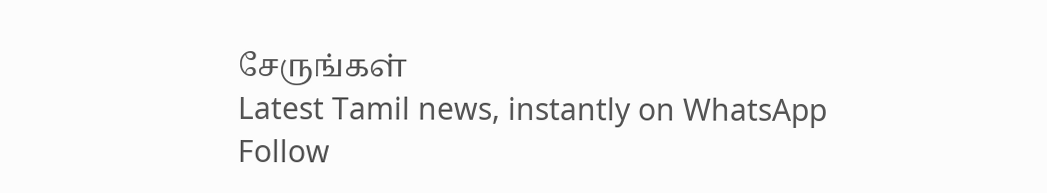சேருங்கள்
Latest Tamil news, instantly on WhatsApp
Follow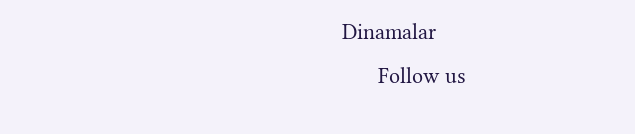Dinamalar
      Follow us